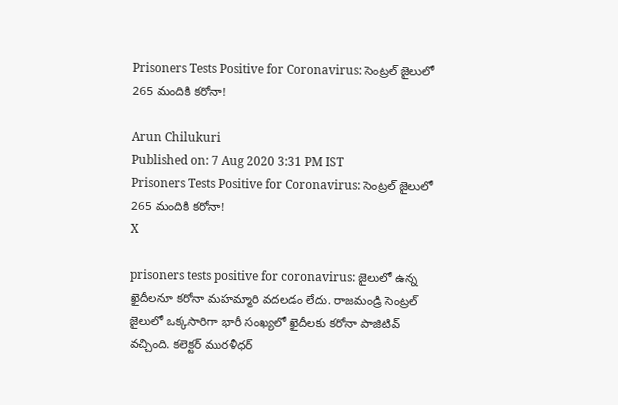Prisoners Tests Positive for Coronavirus: సెంట్రల్‌ జైలులో 265 మందికి కరోనా!

Arun Chilukuri
Published on: 7 Aug 2020 3:31 PM IST
Prisoners Tests Positive for Coronavirus: సెంట్రల్‌ జైలులో 265 మందికి కరోనా!
X

prisoners tests positive for coronavirus: జైలులో ఉన్న ఖైదీలనూ కరోనా మహమ్మారి వదలడం లేదు. రాజమండ్రి సెంట్రల్‌ జైలులో ఒక్కసారిగా భారీ సంఖ్యలో ఖైదీలకు కరోనా పాజిటివ్ వచ్చింది. కలెక్టర్‌ మురళీధర్‌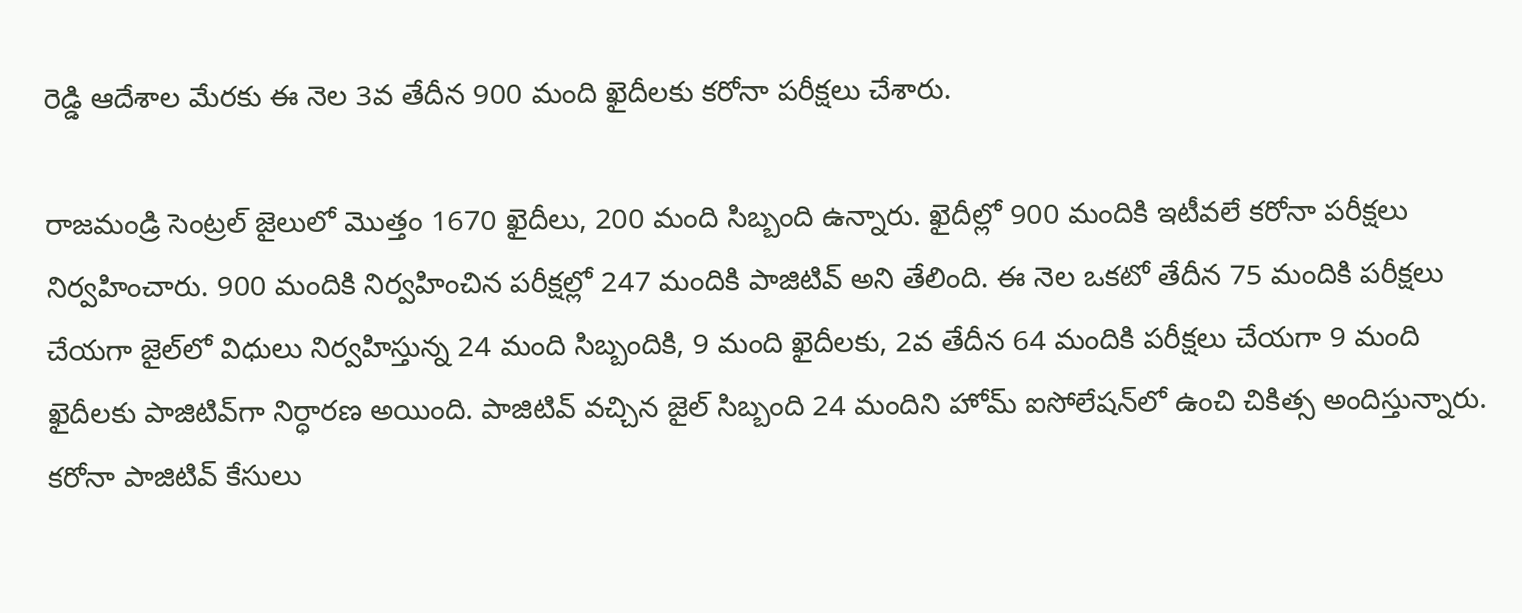రెడ్డి ఆదేశాల మేరకు ఈ నెల 3వ తేదీన 900 మంది ఖైదీలకు కరోనా పరీక్షలు చేశారు.

రాజమండ్రి సెంట్రల్ జైలులో మొత్తం 1670 ఖైదీలు, 200 మంది సిబ్బంది ఉన్నారు. ఖైదీల్లో 900 మందికి ఇటీవలే కరోనా పరీక్షలు నిర్వహించారు. 900 మందికి నిర్వహించిన పరీక్షల్లో 247 మందికి పాజిటివ్ అని తేలింది. ఈ నెల ఒకటో తేదీన 75 మందికి పరీక్షలు చేయగా జైల్‌లో విధులు నిర్వహిస్తున్న 24 మంది సిబ్బందికి, 9 మంది ఖైదీలకు, 2వ తేదీన 64 మందికి పరీక్షలు చేయగా 9 మంది ఖైదీలకు పాజిటివ్‌గా నిర్ధారణ అయింది. పాజిటివ్‌ వచ్చిన జైల్‌ సిబ్బంది 24 మందిని హోమ్‌ ఐసోలేషన్‌లో ఉంచి చికిత్స అందిస్తున్నారు. కరోనా పాజిటివ్ కేసులు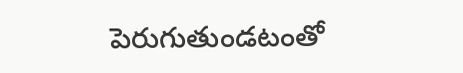పెరుగుతుండటంతో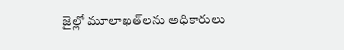జైల్లో మూలాఖత్‌లను అధికారులు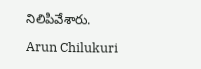నిలిపివేశారు.

Arun Chilukuri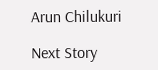Arun Chilukuri

Next Story